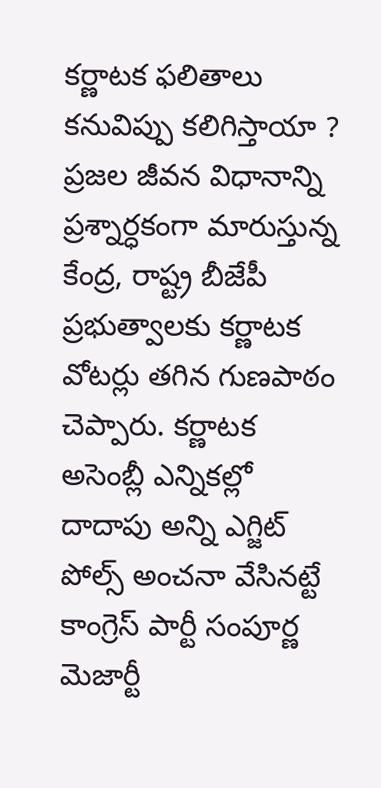కర్ణాటక ఫలితాలు కనువిప్పు కలిగిస్తాయా ?
ప్రజల జీవన విధానాన్ని ప్రశ్నార్ధకంగా మారుస్తున్న కేంద్ర, రాష్ట్ర బీజేపీ ప్రభుత్వాలకు కర్ణాటక వోటర్లు తగిన గుణపాఠం చెప్పారు. కర్ణాటక అసెంబ్లీ ఎన్నికల్లో దాదాపు అన్ని ఎగ్జిట్ పోల్స్ అంచనా వేసినట్టే కాంగ్రెస్ పార్టీ సంపూర్ణ మెజార్టీ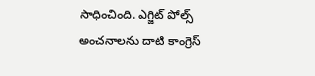సాధించింది. ఎగ్జిట్ పోల్స్ అంచనాలను దాటి కాంగ్రెస్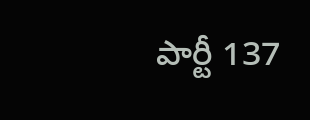పార్టీ 137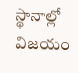స్థానాల్లో విజయం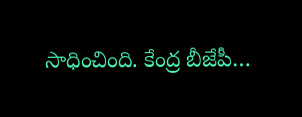సాధించింది. కేంద్ర బీజేపీ…